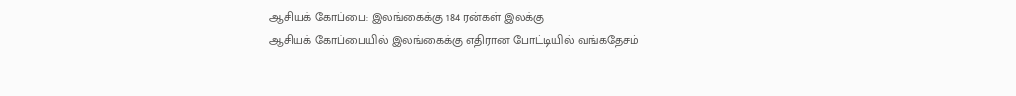ஆசியக் கோப்பை: இலங்கைக்கு 184 ரன்கள் இலக்கு
ஆசியக் கோப்பையில் இலங்கைக்கு எதிரான போட்டியில் வங்கதேசம்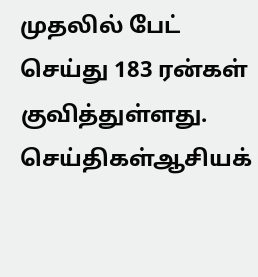முதலில் பேட் செய்து 183 ரன்கள் குவித்துள்ளது.
செய்திகள்ஆசியக்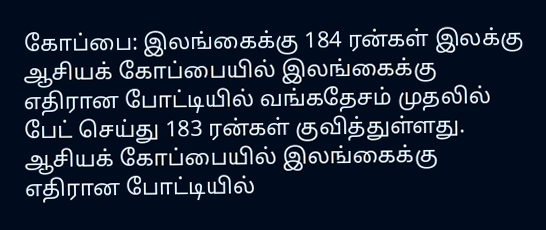கோப்பை: இலங்கைக்கு 184 ரன்கள் இலக்கு
ஆசியக் கோப்பையில் இலங்கைக்கு எதிரான போட்டியில் வங்கதேசம் முதலில் பேட் செய்து 183 ரன்கள் குவித்துள்ளது.
ஆசியக் கோப்பையில் இலங்கைக்கு எதிரான போட்டியில்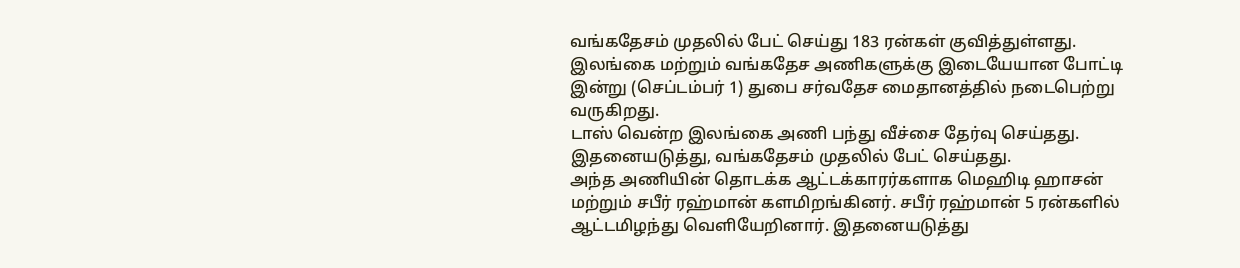வங்கதேசம் முதலில் பேட் செய்து 183 ரன்கள் குவித்துள்ளது.
இலங்கை மற்றும் வங்கதேச அணிகளுக்கு இடையேயான போட்டி இன்று (செப்டம்பர் 1) துபை சர்வதேச மைதானத்தில் நடைபெற்று வருகிறது.
டாஸ் வென்ற இலங்கை அணி பந்து வீச்சை தேர்வு செய்தது. இதனையடுத்து, வங்கதேசம் முதலில் பேட் செய்தது.
அந்த அணியின் தொடக்க ஆட்டக்காரர்களாக மெஹிடி ஹாசன் மற்றும் சபீர் ரஹ்மான் களமிறங்கினர். சபீர் ரஹ்மான் 5 ரன்களில் ஆட்டமிழந்து வெளியேறினார். இதனையடுத்து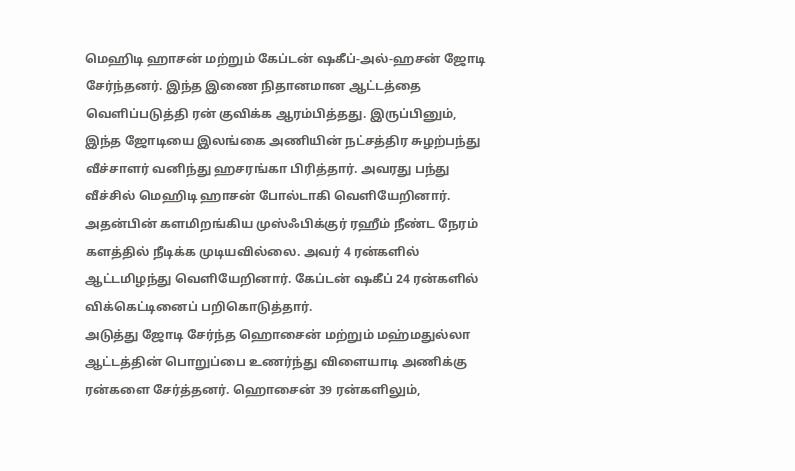மெஹிடி ஹாசன் மற்றும் கேப்டன் ஷகீப்-அல்-ஹசன் ஜோடி சேர்ந்தனர். இந்த இணை நிதானமான ஆட்டத்தை வெளிப்படுத்தி ரன் குவிக்க ஆரம்பித்தது. இருப்பினும், இந்த ஜோடியை இலங்கை அணியின் நட்சத்திர சுழற்பந்து வீச்சாளர் வனிந்து ஹசரங்கா பிரித்தார். அவரது பந்து வீச்சில் மெஹிடி ஹாசன் போல்டாகி வெளியேறினார்.
அதன்பின் களமிறங்கிய முஸ்ஃபிக்குர் ரஹீம் நீண்ட நேரம் களத்தில் நீடிக்க முடியவில்லை. அவர் 4 ரன்களில் ஆட்டமிழந்து வெளியேறினார். கேப்டன் ஷகீப் 24 ரன்களில் விக்கெட்டினைப் பறிகொடுத்தார்.
அடுத்து ஜோடி சேர்ந்த ஹொசைன் மற்றும் மஹ்மதுல்லா ஆட்டத்தின் பொறுப்பை உணர்ந்து விளையாடி அணிக்கு ரன்களை சேர்த்தனர். ஹொசைன் 39 ரன்களிலும்,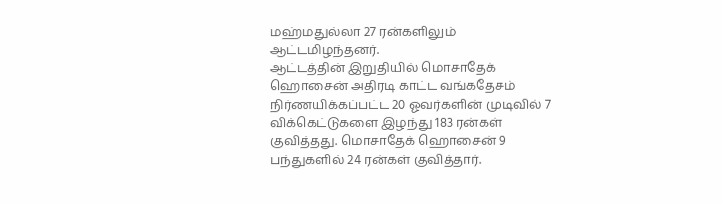மஹ்மதுல்லா 27 ரன்களிலும் ஆட்டமிழந்தனர்.
ஆட்டத்தின் இறுதியில் மொசாதேக் ஹொசைன் அதிரடி காட்ட வங்கதேசம் நிர்ணயிக்கப்பட்ட 20 ஓவர்களின் முடிவில் 7 விக்கெட்டுகளை இழந்து 183 ரன்கள் குவித்தது. மொசாதேக் ஹொசைன் 9 பந்துகளில் 24 ரன்கள் குவித்தார்.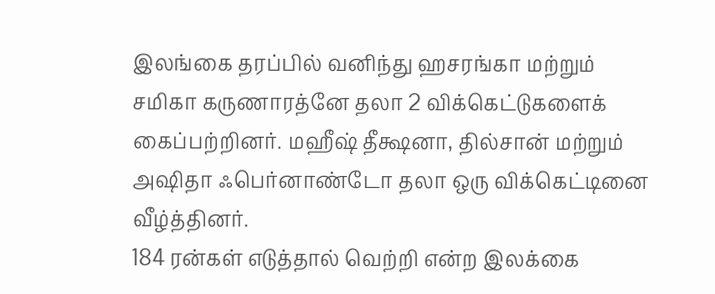இலங்கை தரப்பில் வனிந்து ஹசரங்கா மற்றும் சமிகா கருணாரத்னே தலா 2 விக்கெட்டுகளைக் கைப்பற்றினர். மஹீஷ் தீக்ஷனா, தில்சான் மற்றும் அஷிதா ஃபெர்னாண்டோ தலா ஒரு விக்கெட்டினை வீழ்த்தினர்.
184 ரன்கள் எடுத்தால் வெற்றி என்ற இலக்கை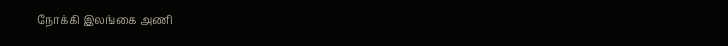நோக்கி இலங்கை அணி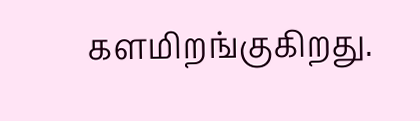களமிறங்குகிறது.